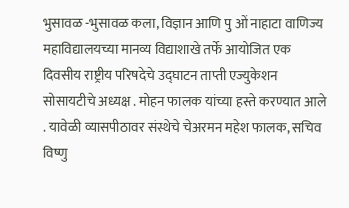भुसावळ -भुसावळ कला, विज्ञान आणि पु ओं नाहाटा वाणिज्य महाविद्यालयच्या मानव्य विद्याशाखे तर्फे आयोजित एक दिवसीय राष्ट्रीय परिषदेचे उद्घाटन ताप्ती एज्युकेशन सोसायटीचे अध्यक्ष . मोहन फालक यांच्या हस्ते करण्यात आले . यावेळी व्यासपीठावर संस्थेचे चेअरमन महेश फालक, सचिव विष्णु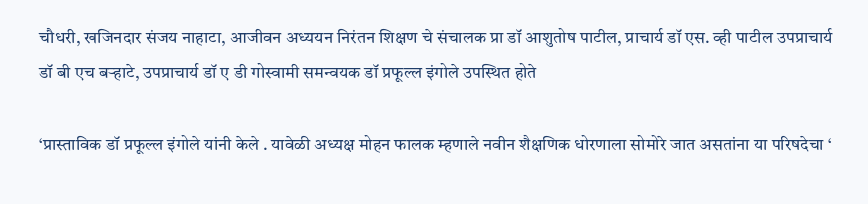चौधरी, खजिनदार संजय नाहाटा, आजीवन अध्ययन निरंतन शिक्षण चे संचालक प्रा डॉ आशुतोष पाटील, प्राचार्य डॉ एस. व्ही पाटील उपप्राचार्य डॉ बी एच बऱ्हाटे, उपप्राचार्य डॉ ए डी गोस्वामी समन्वयक डॉ प्रफूल्ल इंगोले उपस्थित होते

‘प्रास्ताविक डॉ प्रफूल्ल इंगोले यांनी केले . यावेळी अध्यक्ष मोहन फालक म्हणाले नवीन शैक्षणिक धोरणाला सोमोरे जात असतांना या परिषदेचा ‘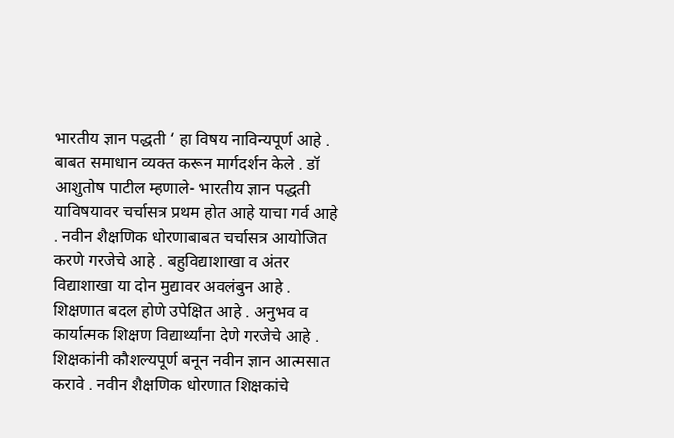भारतीय ज्ञान पद्धती ‘ हा विषय नाविन्यपूर्ण आहे . बाबत समाधान व्यक्त करून मार्गदर्शन केले . डॉ आशुतोष पाटील म्हणाले- भारतीय ज्ञान पद्धती याविषयावर चर्चासत्र प्रथम होत आहे याचा गर्व आहे . नवीन शैक्षणिक धोरणाबाबत चर्चासत्र आयोजित करणे गरजेचे आहे . बहुविद्याशाखा व अंतर विद्याशाखा या दोन मुद्यावर अवलंबुन आहे . शिक्षणात बदल होणे उपेक्षित आहे . अनुभव व कार्यात्मक शिक्षण विद्यार्थ्यांना देणे गरजेचे आहे . शिक्षकांनी कौशल्यपूर्ण बनून नवीन ज्ञान आत्मसात करावे . नवीन शैक्षणिक धोरणात शिक्षकांचे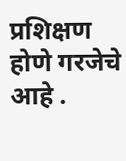प्रशिक्षण होणे गरजेचे आहे .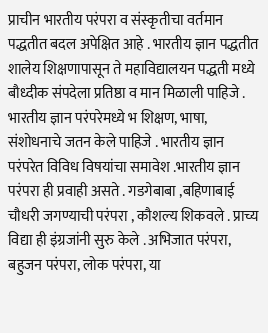प्राचीन भारतीय परंपरा व संस्कृतीचा वर्तमान पद्धतीत बदल अपेक्षित आहे . भारतीय ज्ञान पद्धतीत शालेय शिक्षणापासून ते महाविद्यालयन पद्धती मध्ये बौध्दीक संपदेला प्रतिष्ठा व मान मिळाली पाहिजे . भारतीय ज्ञान परंपरेमध्ये भ शिक्षण, भाषा, संशोधनाचे जतन केले पाहिजे . भारतीय ज्ञान परंपरेत विविध विषयांचा समावेश .भारतीय ज्ञान परंपरा ही प्रवाही असते . गडगेबाबा ,बहिणाबाई चौधरी जगण्याची परंपरा , कौशल्य शिकवले . प्राच्य विद्या ही इंग्रजांनी सुरु केले . अभिजात परंपरा, बहुजन परंपरा, लोक परंपरा, या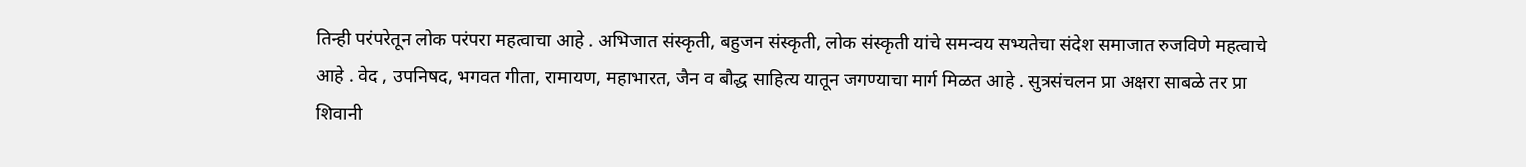तिन्ही परंपरेतून लोक परंपरा महत्वाचा आहे . अभिजात संस्कृती, बहुजन संस्कृती, लोक संस्कृती यांचे समन्वय सभ्यतेचा संदेश समाजात रुजविणे महत्वाचे आहे . वेद , उपनिषद, भगवत गीता, रामायण, महाभारत, जैन व बौद्ध साहित्य यातून जगण्याचा मार्ग मिळत आहे . सुत्रसंचलन प्रा अक्षरा साबळे तर प्रा शिवानी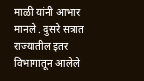माळी यांनी आभार मानले . दुसरे सत्रात राज्यातील इतर विभागातून आलेले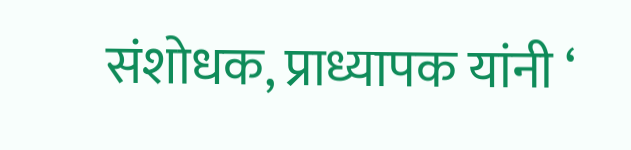संशोधक, प्राध्यापक यांनी ‘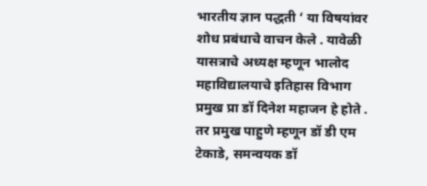भारतीय ज्ञान पद्धती ‘ या विषयांवर शोध प्रबंधाचे वाचन केले . यावेळी यासत्राचे अध्यक्ष म्हणून भालोद महाविद्यालयाचे इतिहास विभाग प्रमुख प्रा डॉ दिनेश महाजन हे होते . तर प्रमुख पाहुणे म्हणून डॉ डी एम टेकाडे, समन्वयक डॉ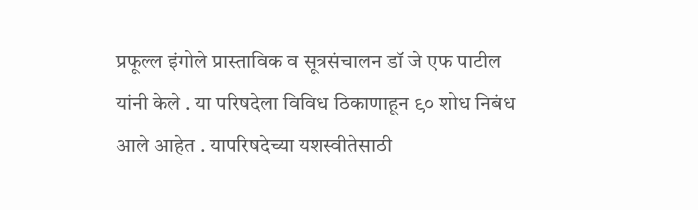प्रफूल्ल इंगोले प्रास्ताविक व सूत्रसंचालन डॉ जे एफ पाटील यांनी केले . या परिषदेला विविध ठिकाणाहून ९० शोध निबंध आले आहेत . यापरिषदेच्या यशस्वीतेसाठी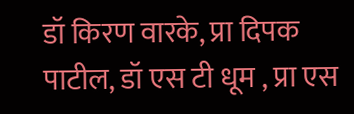डॉ किरण वारके, प्रा दिपक पाटील, डॉ एस टी धूम , प्रा एस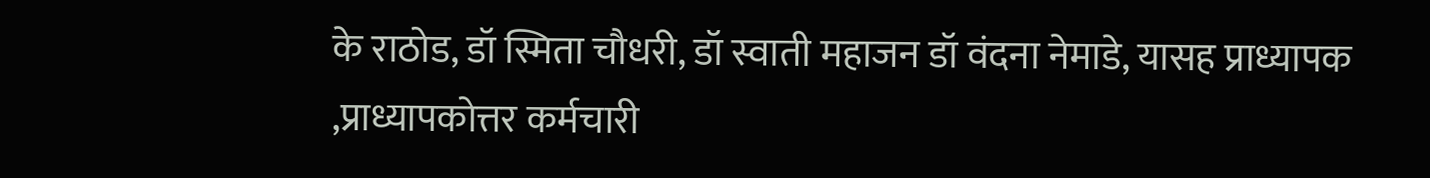के राठोड, डॉ स्मिता चौधरी, डॉ स्वाती महाजन डॉ वंदना नेमाडे, यासह प्राध्यापक ,प्राध्यापकोत्तर कर्मचारी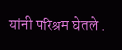यांनी परिश्रम घेतले .